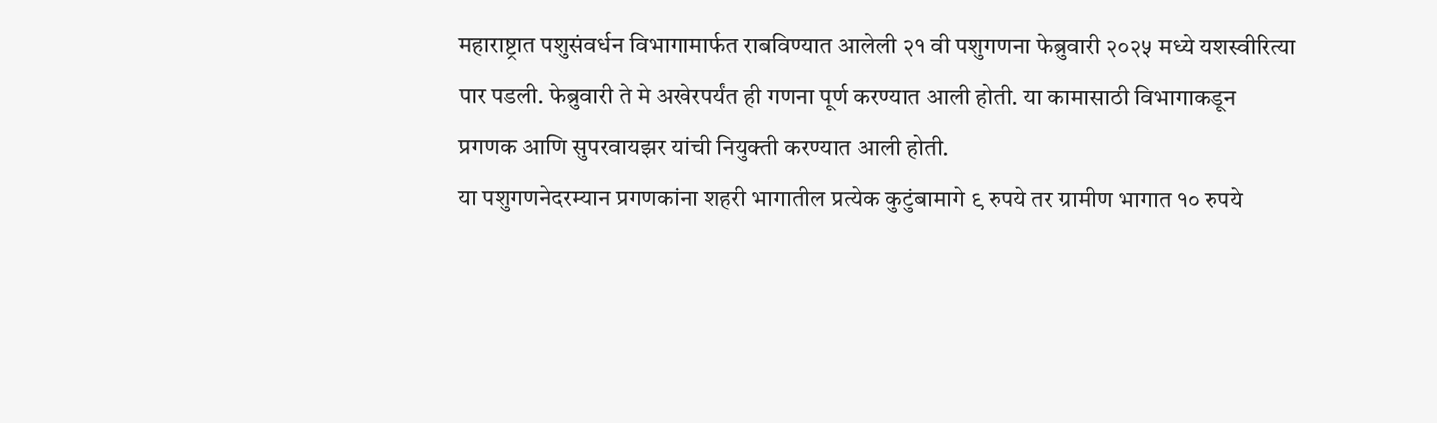महाराष्ट्रात पशुसंवर्धन विभागामार्फत राबविण्यात आलेली २१ वी पशुगणना फेब्रुवारी २०२५ मध्ये यशस्वीरित्या पार पडली. फेब्रुवारी ते मे अखेरपर्यंत ही गणना पूर्ण करण्यात आली होती. या कामासाठी विभागाकडून प्रगणक आणि सुपरवायझर यांची नियुक्ती करण्यात आली होती.
या पशुगणनेदरम्यान प्रगणकांना शहरी भागातील प्रत्येक कुटुंबामागे ९ रुपये तर ग्रामीण भागात १० रुपये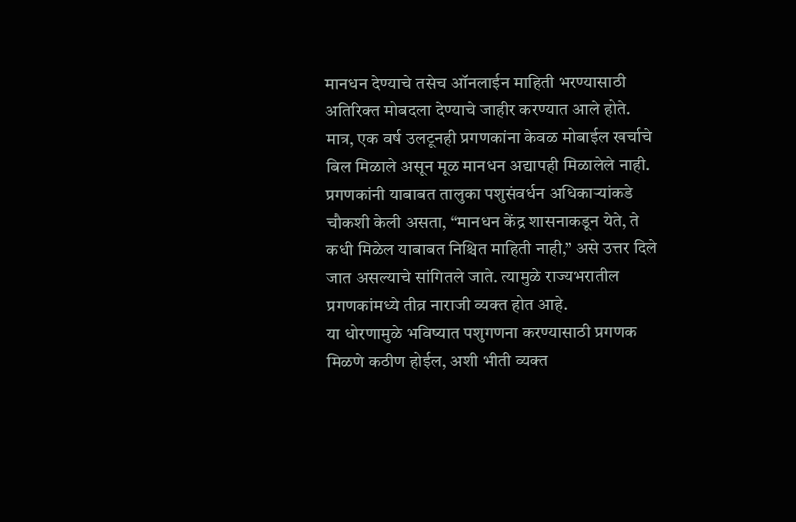मानधन देण्याचे तसेच ऑनलाईन माहिती भरण्यासाठी अतिरिक्त मोबदला देण्याचे जाहीर करण्यात आले होते. मात्र, एक वर्ष उलटूनही प्रगणकांना केवळ मोबाईल खर्चाचे बिल मिळाले असून मूळ मानधन अद्यापही मिळालेले नाही.
प्रगणकांनी याबाबत तालुका पशुसंवर्धन अधिकाऱ्यांकडे चौकशी केली असता, “मानधन केंद्र शासनाकडून येते, ते कधी मिळेल याबाबत निश्चित माहिती नाही,” असे उत्तर दिले जात असल्याचे सांगितले जाते. त्यामुळे राज्यभरातील प्रगणकांमध्ये तीव्र नाराजी व्यक्त होत आहे.
या धोरणामुळे भविष्यात पशुगणना करण्यासाठी प्रगणक मिळणे कठीण होईल, अशी भीती व्यक्त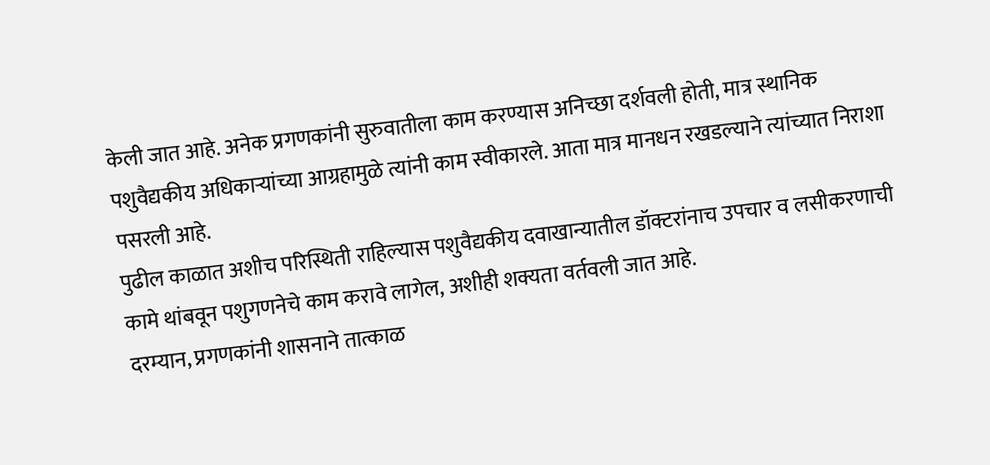केली जात आहे. अनेक प्रगणकांनी सुरुवातीला काम करण्यास अनिच्छा दर्शवली होती, मात्र स्थानिक पशुवैद्यकीय अधिकाऱ्यांच्या आग्रहामुळे त्यांनी काम स्वीकारले. आता मात्र मानधन रखडल्याने त्यांच्यात निराशा पसरली आहे.
पुढील काळात अशीच परिस्थिती राहिल्यास पशुवैद्यकीय दवाखान्यातील डॉक्टरांनाच उपचार व लसीकरणाची कामे थांबवून पशुगणनेचे काम करावे लागेल, अशीही शक्यता वर्तवली जात आहे.
दरम्यान, प्रगणकांनी शासनाने तात्काळ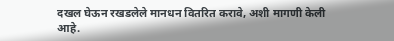दखल घेऊन रखडलेले मानधन वितरित करावे, अशी मागणी केली आहे.